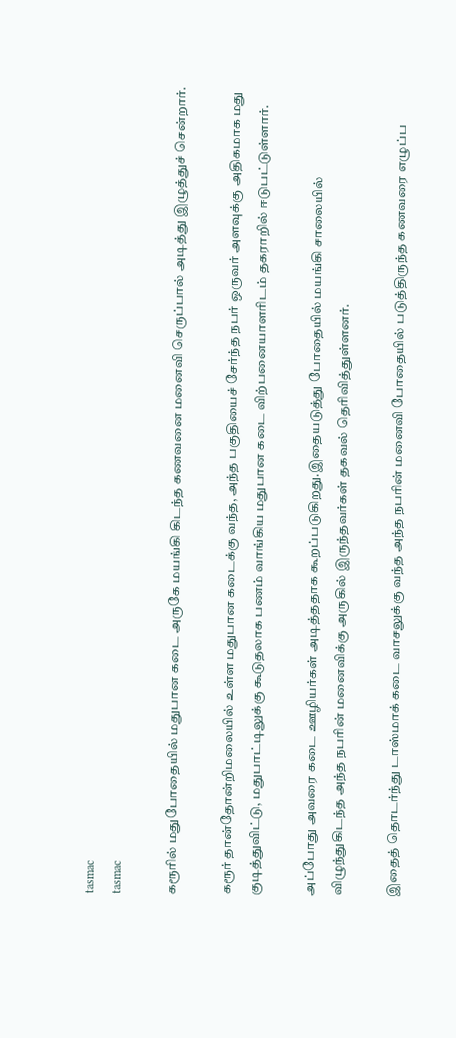tasmac
tasmac

கரூரில் மதுபோதையில் மதுபான கடை அருகே மயங்கி கிடந்த கணவனை மனைவி செருப்பால் அடித்து இழுத்துச் சென்றார்.

கரூர் தான்தோன்றிமலையில் உள்ள மதுபான கடைக்கு வந்த, அந்த பகுதியைச் சேர்ந்த நபர் ஒருவர் அளவுக்கு அதிகமாக மது குடித்துவிட்டு, மதுபாட்டிலுக்கு கூடுதலாக பணம் வாங்கிய மதுபான கடை விற்பனையாளரிடம் தகராறில் ஈடுபட்டுள்ளார்.

அப்போது அவரை கடை ஊழியர்கள் அடித்ததாக கூறப்படுகிறது.இதையடுத்து போதையில் மயங்கி சாலையில் விழுந்துகிடந்த அந்த நபரின் மனைவிக்கு அருகில் இருந்தவர்கள் தகவல் தெரிவித்துள்ளனர்.

இதைத் தொடர்ந்து டாஸ்மாக் கடை வாசலுக்கு வந்த அந்த நபரின் மனைவி போதையில் படுத்திருந்த கணவரை எழுப்ப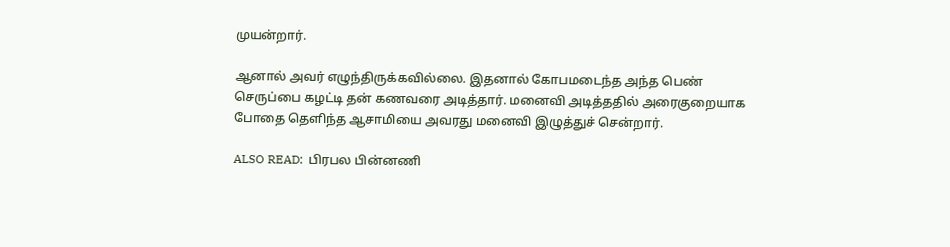முயன்றார்.

ஆனால் அவர் எழுந்திருக்கவில்லை. இதனால் கோபமடைந்த அந்த பெண் செருப்பை கழட்டி தன் கணவரை அடித்தார். மனைவி அடித்ததில் அரைகுறையாக போதை தெளிந்த ஆசாமியை அவரது மனைவி இழுத்துச் சென்றார்.

ALSO READ:  பிரபல பின்னணி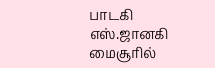பாடகி எஸ்.ஜானகி மைசூரில்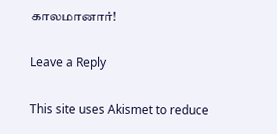காலமானார்!

Leave a Reply

This site uses Akismet to reduce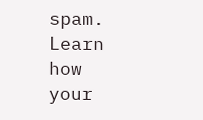spam. Learn how your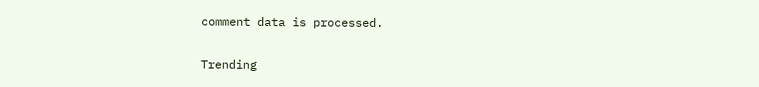comment data is processed.

Trending